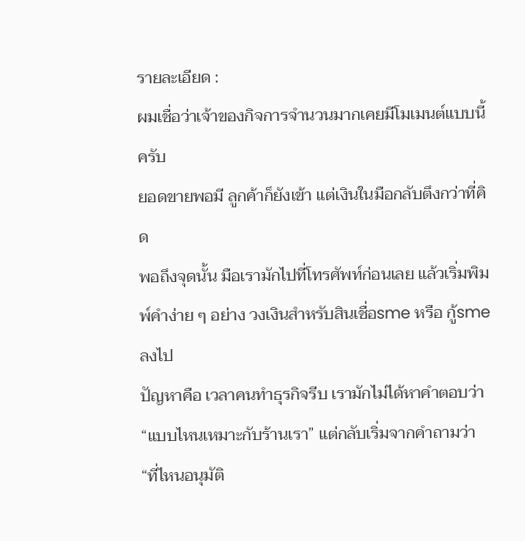รายละเอียด :
ผมเชื่อว่าเจ้าของกิจการจำนวนมากเคยมีโมเมนต์แบบนี้ครับ
ยอดขายพอมี ลูกค้าก็ยังเข้า แต่เงินในมือกลับตึงกว่าที่คิด
พอถึงจุดนั้น มือเรามักไปที่โทรศัพท์ก่อนเลย แล้วเริ่มพิมพ์คำง่าย ๆ อย่าง วงเงินสำหรับสินเชื่อsme หรือ กู้sme ลงไป
ปัญหาคือ เวลาคนทำธุรกิจรีบ เรามักไม่ได้หาคำตอบว่า “แบบไหนเหมาะกับร้านเรา” แต่กลับเริ่มจากคำถามว่า “ที่ไหนอนุมัติ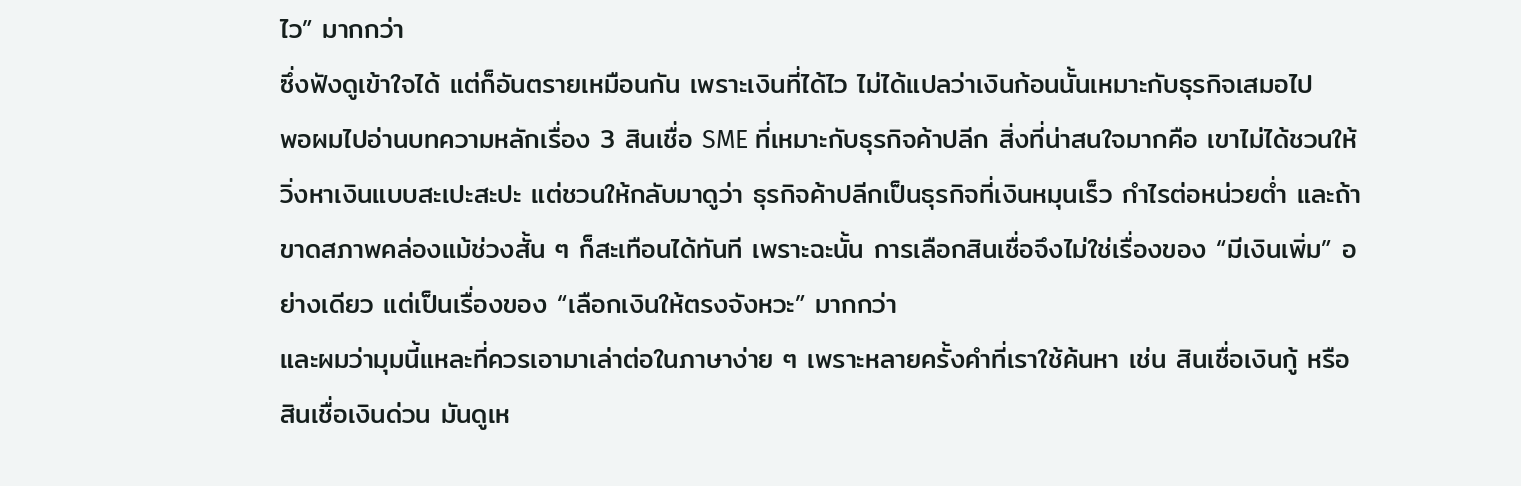ไว” มากกว่า
ซึ่งฟังดูเข้าใจได้ แต่ก็อันตรายเหมือนกัน เพราะเงินที่ได้ไว ไม่ได้แปลว่าเงินก้อนนั้นเหมาะกับธุรกิจเสมอไป
พอผมไปอ่านบทความหลักเรื่อง 3 สินเชื่อ SME ที่เหมาะกับธุรกิจค้าปลีก สิ่งที่น่าสนใจมากคือ เขาไม่ได้ชวนให้วิ่งหาเงินแบบสะเปะสะปะ แต่ชวนให้กลับมาดูว่า ธุรกิจค้าปลีกเป็นธุรกิจที่เงินหมุนเร็ว กำไรต่อหน่วยต่ำ และถ้าขาดสภาพคล่องแม้ช่วงสั้น ๆ ก็สะเทือนได้ทันที เพราะฉะนั้น การเลือกสินเชื่อจึงไม่ใช่เรื่องของ “มีเงินเพิ่ม” อย่างเดียว แต่เป็นเรื่องของ “เลือกเงินให้ตรงจังหวะ” มากกว่า
และผมว่ามุมนี้แหละที่ควรเอามาเล่าต่อในภาษาง่าย ๆ เพราะหลายครั้งคำที่เราใช้ค้นหา เช่น สินเชื่อเงินกู้ หรือ สินเชื่อเงินด่วน มันดูเห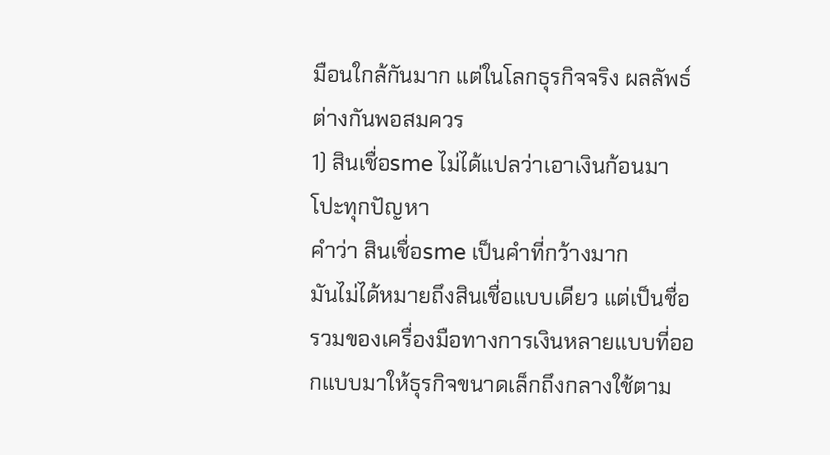มือนใกล้กันมาก แต่ในโลกธุรกิจจริง ผลลัพธ์ต่างกันพอสมควร
1) สินเชื่อsme ไม่ได้แปลว่าเอาเงินก้อนมาโปะทุกปัญหา
คำว่า สินเชื่อsme เป็นคำที่กว้างมาก
มันไม่ได้หมายถึงสินเชื่อแบบเดียว แต่เป็นชื่อรวมของเครื่องมือทางการเงินหลายแบบที่ออกแบบมาให้ธุรกิจขนาดเล็กถึงกลางใช้ตาม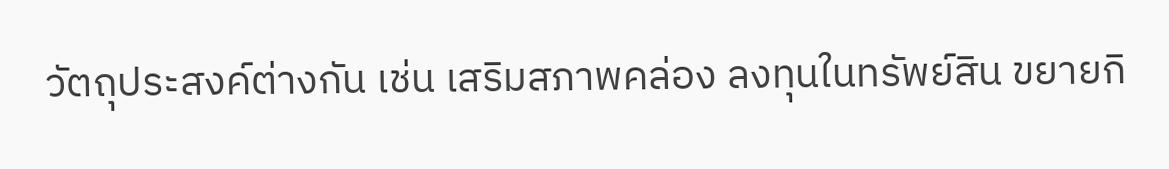วัตถุประสงค์ต่างกัน เช่น เสริมสภาพคล่อง ลงทุนในทรัพย์สิน ขยายกิ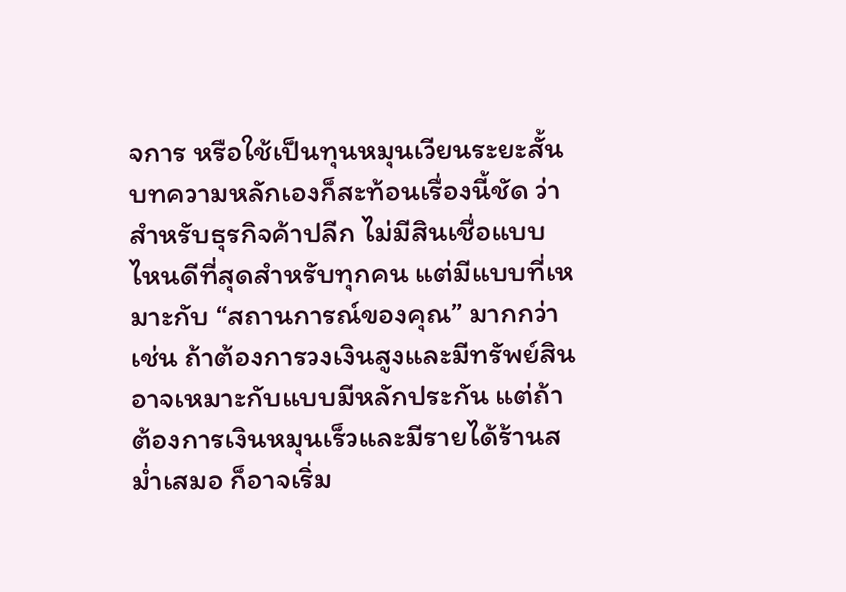จการ หรือใช้เป็นทุนหมุนเวียนระยะสั้น
บทความหลักเองก็สะท้อนเรื่องนี้ชัด ว่าสำหรับธุรกิจค้าปลีก ไม่มีสินเชื่อแบบไหนดีที่สุดสำหรับทุกคน แต่มีแบบที่เหมาะกับ “สถานการณ์ของคุณ” มากกว่า เช่น ถ้าต้องการวงเงินสูงและมีทรัพย์สิน อาจเหมาะกับแบบมีหลักประกัน แต่ถ้าต้องการเงินหมุนเร็วและมีรายได้ร้านสม่ำเสมอ ก็อาจเริ่ม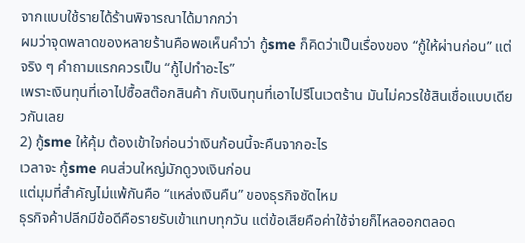จากแบบใช้รายได้ร้านพิจารณาได้มากกว่า
ผมว่าจุดพลาดของหลายร้านคือพอเห็นคำว่า กู้sme ก็คิดว่าเป็นเรื่องของ “กู้ให้ผ่านก่อน” แต่จริง ๆ คำถามแรกควรเป็น “กู้ไปทำอะไร”
เพราะเงินทุนที่เอาไปซื้อสต๊อกสินค้า กับเงินทุนที่เอาไปรีโนเวตร้าน มันไม่ควรใช้สินเชื่อแบบเดียวกันเลย
2) กู้sme ให้คุ้ม ต้องเข้าใจก่อนว่าเงินก้อนนี้จะคืนจากอะไร
เวลาจะ กู้sme คนส่วนใหญ่มักดูวงเงินก่อน
แต่มุมที่สำคัญไม่แพ้กันคือ “แหล่งเงินคืน” ของธุรกิจชัดไหม
ธุรกิจค้าปลีกมีข้อดีคือรายรับเข้าแทบทุกวัน แต่ข้อเสียคือค่าใช้จ่ายก็ไหลออกตลอด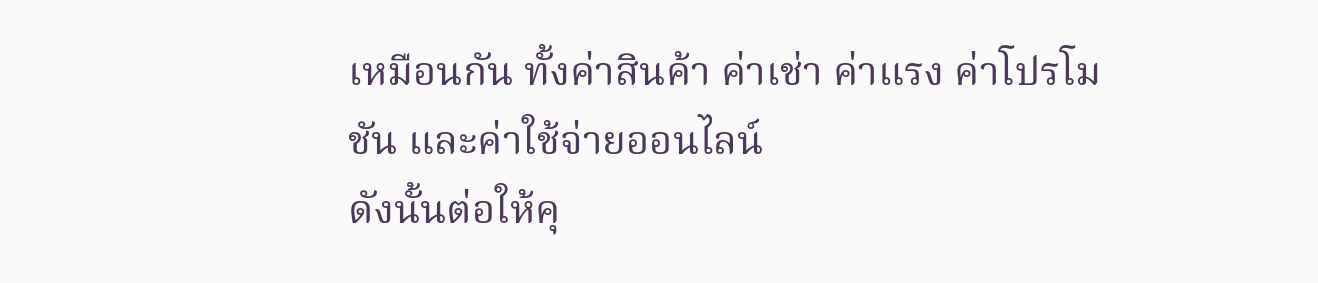เหมือนกัน ทั้งค่าสินค้า ค่าเช่า ค่าแรง ค่าโปรโมชัน และค่าใช้จ่ายออนไลน์
ดังนั้นต่อให้คุ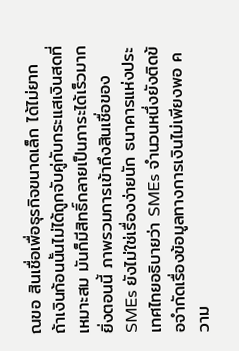ณขอ สินเชื่อเพื่อธุรกิจขนาดเล็ก ได้ไม่ยาก ถ้าเงินก้อนนั้นไม่ได้ถูกจับคู่กับกระแสเงินสดที่เหมาะสม มันก็มีสิทธิ์กลายเป็นภาระได้เร็วมาก
ยิ่งตอนนี้ ภาพรวมการเข้าถึงสินเชื่อของ SMEs ยังไม่ใช่เรื่องง่ายนัก ธนาคารแห่งประเทศไทยอธิบายว่า SMEs จำนวนหนึ่งยังติดข้อจำกัดเรื่องข้อมูลทางการเงินไม่เพียงพอ ความ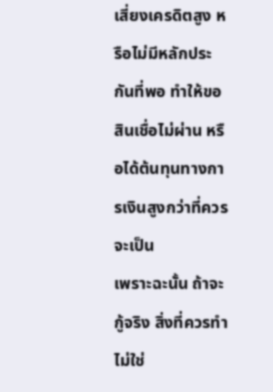เสี่ยงเครดิตสูง หรือไม่มีหลักประกันที่พอ ทำให้ขอสินเชื่อไม่ผ่าน หรือได้ต้นทุนทางการเงินสูงกว่าที่ควรจะเป็น
เพราะฉะนั้น ถ้าจะกู้จริง สิ่งที่ควรทำไม่ใช่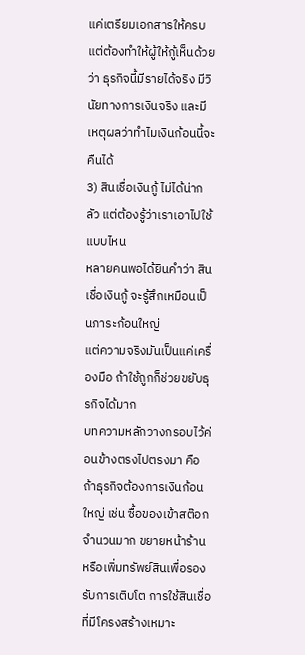แค่เตรียมเอกสารให้ครบ แต่ต้องทำให้ผู้ให้กู้เห็นด้วยว่า ธุรกิจนี้มีรายได้จริง มีวินัยทางการเงินจริง และมีเหตุผลว่าทำไมเงินก้อนนี้จะคืนได้
3) สินเชื่อเงินกู้ ไม่ได้น่ากลัว แต่ต้องรู้ว่าเราเอาไปใช้แบบไหน
หลายคนพอได้ยินคำว่า สินเชื่อเงินกู้ จะรู้สึกเหมือนเป็นภาระก้อนใหญ่
แต่ความจริงมันเป็นแค่เครื่องมือ ถ้าใช้ถูกก็ช่วยขยับธุรกิจได้มาก
บทความหลักวางกรอบไว้ค่อนข้างตรงไปตรงมา คือ ถ้าธุรกิจต้องการเงินก้อนใหญ่ เช่น ซื้อของเข้าสต๊อกจำนวนมาก ขยายหน้าร้าน หรือเพิ่มทรัพย์สินเพื่อรองรับการเติบโต การใช้สินเชื่อที่มีโครงสร้างเหมาะ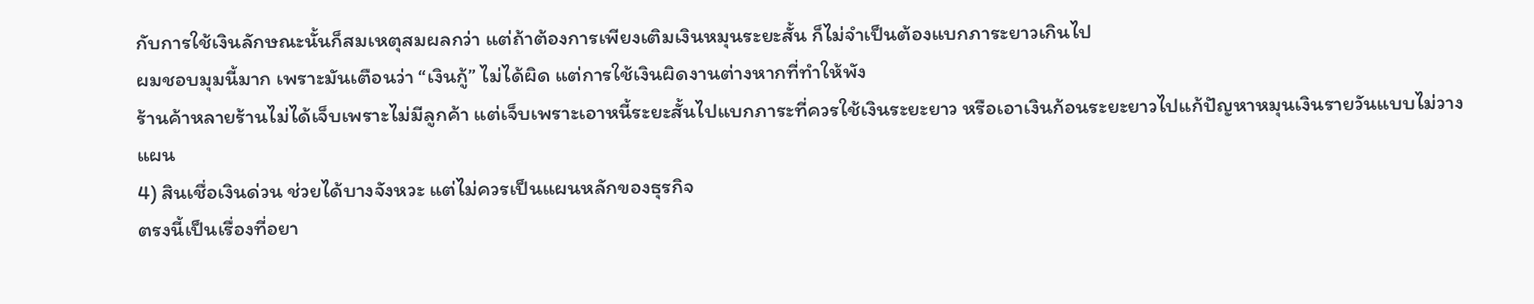กับการใช้เงินลักษณะนั้นก็สมเหตุสมผลกว่า แต่ถ้าต้องการเพียงเติมเงินหมุนระยะสั้น ก็ไม่จำเป็นต้องแบกภาระยาวเกินไป
ผมชอบมุมนี้มาก เพราะมันเตือนว่า “เงินกู้” ไม่ได้ผิด แต่การใช้เงินผิดงานต่างหากที่ทำให้พัง
ร้านค้าหลายร้านไม่ได้เจ็บเพราะไม่มีลูกค้า แต่เจ็บเพราะเอาหนี้ระยะสั้นไปแบกภาระที่ควรใช้เงินระยะยาว หรือเอาเงินก้อนระยะยาวไปแก้ปัญหาหมุนเงินรายวันแบบไม่วางแผน
4) สินเชื่อเงินด่วน ช่วยได้บางจังหวะ แต่ไม่ควรเป็นแผนหลักของธุรกิจ
ตรงนี้เป็นเรื่องที่อยา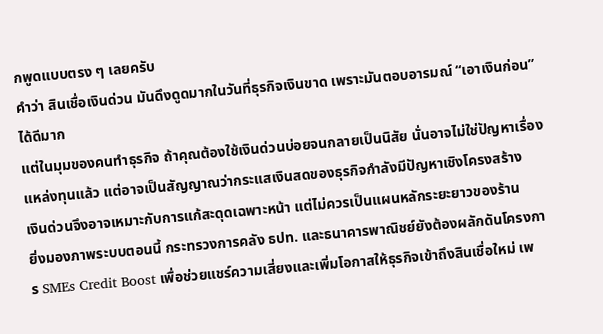กพูดแบบตรง ๆ เลยครับ
คำว่า สินเชื่อเงินด่วน มันดึงดูดมากในวันที่ธุรกิจเงินขาด เพราะมันตอบอารมณ์ “เอาเงินก่อน” ได้ดีมาก
แต่ในมุมของคนทำธุรกิจ ถ้าคุณต้องใช้เงินด่วนบ่อยจนกลายเป็นนิสัย นั่นอาจไม่ใช่ปัญหาเรื่องแหล่งทุนแล้ว แต่อาจเป็นสัญญาณว่ากระแสเงินสดของธุรกิจกำลังมีปัญหาเชิงโครงสร้าง
เงินด่วนจึงอาจเหมาะกับการแก้สะดุดเฉพาะหน้า แต่ไม่ควรเป็นแผนหลักระยะยาวของร้าน
ยิ่งมองภาพระบบตอนนี้ กระทรวงการคลัง ธปท. และธนาคารพาณิชย์ยังต้องผลักดันโครงการ SMEs Credit Boost เพื่อช่วยแชร์ความเสี่ยงและเพิ่มโอกาสให้ธุรกิจเข้าถึงสินเชื่อใหม่ เพ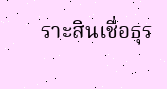ราะสินเชื่อธุร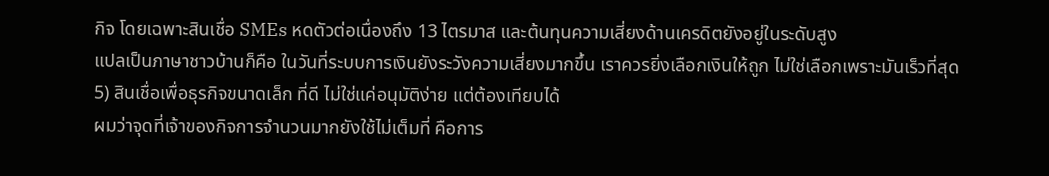กิจ โดยเฉพาะสินเชื่อ SMEs หดตัวต่อเนื่องถึง 13 ไตรมาส และต้นทุนความเสี่ยงด้านเครดิตยังอยู่ในระดับสูง
แปลเป็นภาษาชาวบ้านก็คือ ในวันที่ระบบการเงินยังระวังความเสี่ยงมากขึ้น เราควรยิ่งเลือกเงินให้ถูก ไม่ใช่เลือกเพราะมันเร็วที่สุด
5) สินเชื่อเพื่อธุรกิจขนาดเล็ก ที่ดี ไม่ใช่แค่อนุมัติง่าย แต่ต้องเทียบได้
ผมว่าจุดที่เจ้าของกิจการจำนวนมากยังใช้ไม่เต็มที่ คือการ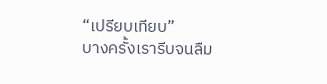“เปรียบเทียบ”
บางครั้งเรารีบจนลืม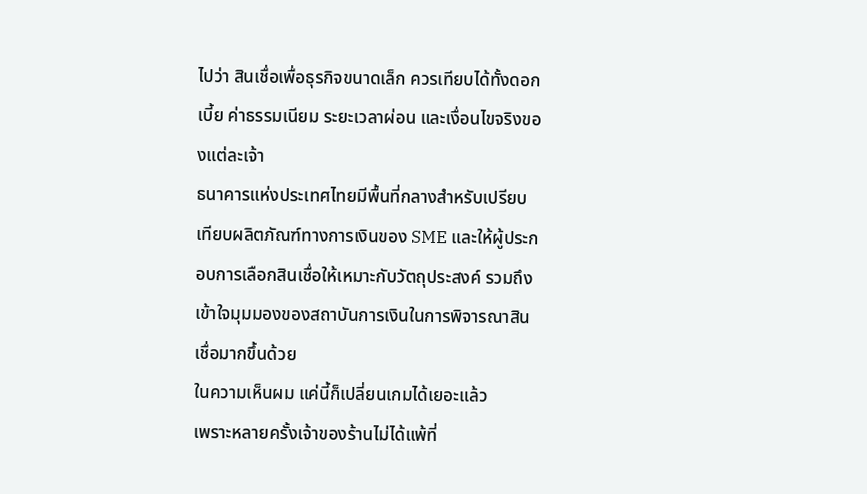ไปว่า สินเชื่อเพื่อธุรกิจขนาดเล็ก ควรเทียบได้ทั้งดอกเบี้ย ค่าธรรมเนียม ระยะเวลาผ่อน และเงื่อนไขจริงของแต่ละเจ้า
ธนาคารแห่งประเทศไทยมีพื้นที่กลางสำหรับเปรียบเทียบผลิตภัณฑ์ทางการเงินของ SME และให้ผู้ประกอบการเลือกสินเชื่อให้เหมาะกับวัตถุประสงค์ รวมถึงเข้าใจมุมมองของสถาบันการเงินในการพิจารณาสินเชื่อมากขึ้นด้วย
ในความเห็นผม แค่นี้ก็เปลี่ยนเกมได้เยอะแล้ว
เพราะหลายครั้งเจ้าของร้านไม่ได้แพ้ที่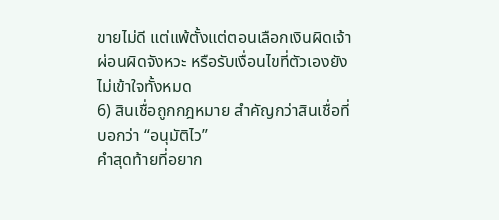ขายไม่ดี แต่แพ้ตั้งแต่ตอนเลือกเงินผิดเจ้า ผ่อนผิดจังหวะ หรือรับเงื่อนไขที่ตัวเองยังไม่เข้าใจทั้งหมด
6) สินเชื่อถูกกฎหมาย สำคัญกว่าสินเชื่อที่บอกว่า “อนุมัติไว”
คำสุดท้ายที่อยาก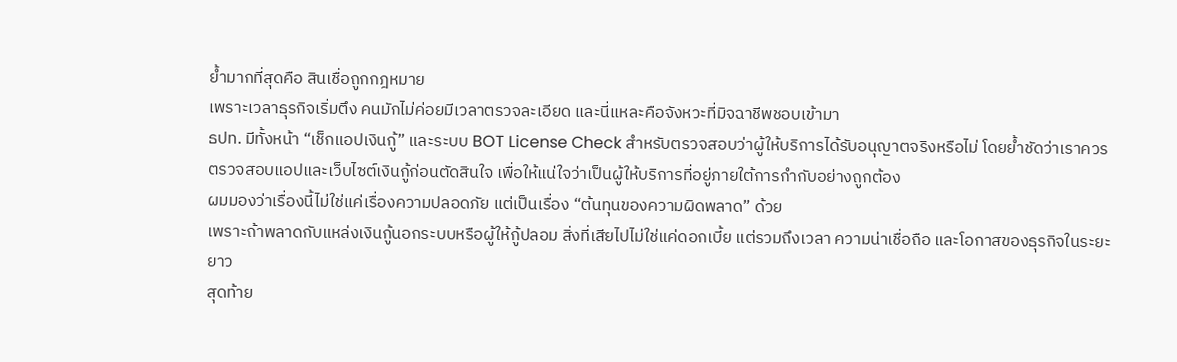ย้ำมากที่สุดคือ สินเชื่อถูกกฎหมาย
เพราะเวลาธุรกิจเริ่มตึง คนมักไม่ค่อยมีเวลาตรวจละเอียด และนี่แหละคือจังหวะที่มิจฉาชีพชอบเข้ามา
ธปท. มีทั้งหน้า “เช็กแอปเงินกู้” และระบบ BOT License Check สำหรับตรวจสอบว่าผู้ให้บริการได้รับอนุญาตจริงหรือไม่ โดยย้ำชัดว่าเราควรตรวจสอบแอปและเว็บไซต์เงินกู้ก่อนตัดสินใจ เพื่อให้แน่ใจว่าเป็นผู้ให้บริการที่อยู่ภายใต้การกำกับอย่างถูกต้อง
ผมมองว่าเรื่องนี้ไม่ใช่แค่เรื่องความปลอดภัย แต่เป็นเรื่อง “ต้นทุนของความผิดพลาด” ด้วย
เพราะถ้าพลาดกับแหล่งเงินกู้นอกระบบหรือผู้ให้กู้ปลอม สิ่งที่เสียไปไม่ใช่แค่ดอกเบี้ย แต่รวมถึงเวลา ความน่าเชื่อถือ และโอกาสของธุรกิจในระยะยาว
สุดท้าย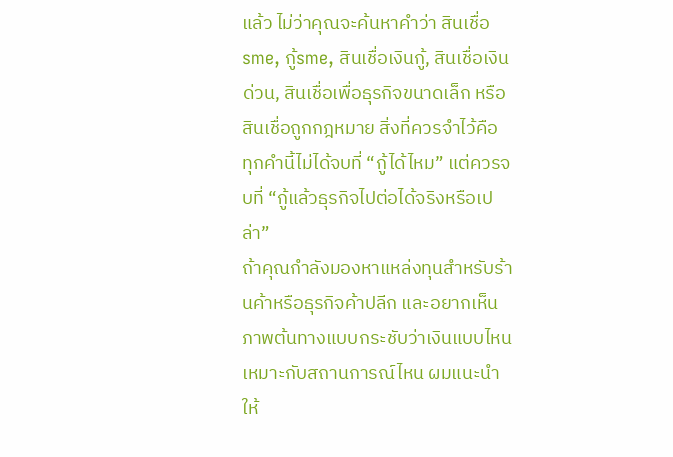แล้ว ไม่ว่าคุณจะค้นหาคำว่า สินเชื่อsme, กู้sme, สินเชื่อเงินกู้, สินเชื่อเงินด่วน, สินเชื่อเพื่อธุรกิจขนาดเล็ก หรือ สินเชื่อถูกกฎหมาย สิ่งที่ควรจำไว้คือ ทุกคำนี้ไม่ได้จบที่ “กู้ได้ไหม” แต่ควรจบที่ “กู้แล้วธุรกิจไปต่อได้จริงหรือเปล่า”
ถ้าคุณกำลังมองหาแหล่งทุนสำหรับร้านค้าหรือธุรกิจค้าปลีก และอยากเห็นภาพต้นทางแบบกระชับว่าเงินแบบไหนเหมาะกับสถานการณ์ไหน ผมแนะนำให้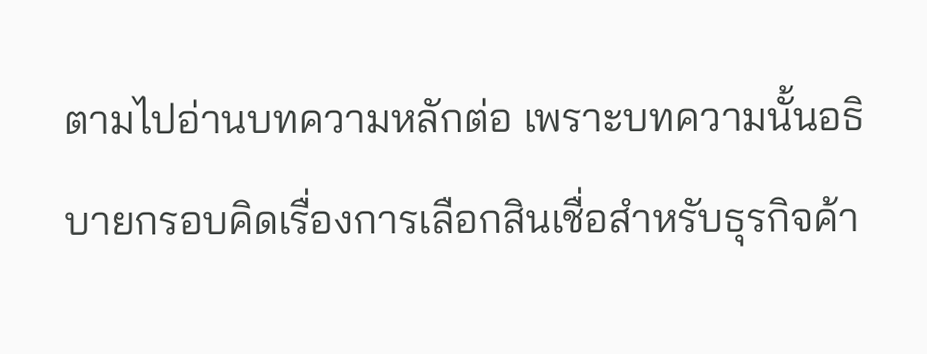ตามไปอ่านบทความหลักต่อ เพราะบทความนั้นอธิบายกรอบคิดเรื่องการเลือกสินเชื่อสำหรับธุรกิจค้า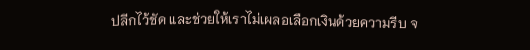ปลีกไว้ชัด และช่วยให้เราไม่เผลอเลือกเงินด้วยความรีบ จ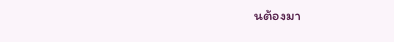นต้องมา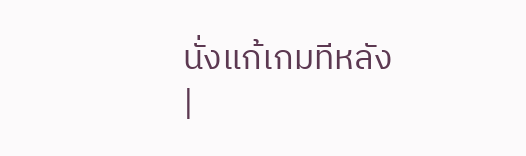นั่งแก้เกมทีหลัง
|